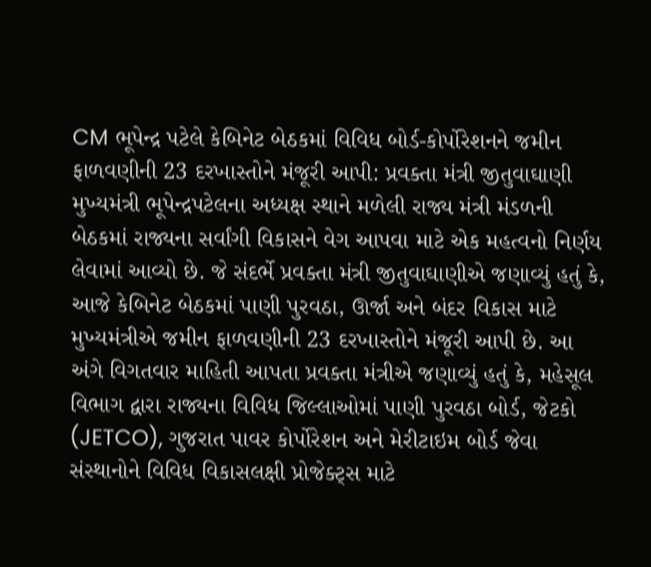CM ભૂપેન્દ્ર પટેલે કેબિનેટ બેઠકમાં વિવિધ બોર્ડ-કોર્પોરેશનને જમીન ફાળવણીની 23 દરખાસ્તોને મંજૂરી આપી: પ્રવક્તા મંત્રી જીતુવાઘાણી
મુખ્યમંત્રી ભૂપેન્દ્રપટેલના અધ્યક્ષ સ્થાને મળેલી રાજ્ય મંત્રી મંડળની બેઠકમાં રાજ્યના સર્વાંગી વિકાસને વેગ આપવા માટે એક મહત્વનો નિર્ણય લેવામાં આવ્યો છે. જે સંદર્ભે પ્રવક્તા મંત્રી જીતુવાઘાણીએ જણાવ્યું હતું કે, આજે કેબિનેટ બેઠકમાં પાણી પુરવઠા, ઊર્જા અને બંદર વિકાસ માટે મુખ્યમંત્રીએ જમીન ફાળવણીની 23 દરખાસ્તોને મંજૂરી આપી છે. આ અંગે વિગતવાર માહિતી આપતા પ્રવક્તા મંત્રીએ જણાવ્યું હતું કે, મહેસૂલ વિભાગ દ્વારા રાજ્યના વિવિધ જિલ્લાઓમાં પાણી પુરવઠા બોર્ડ, જેટકો (JETCO), ગુજરાત પાવર કોર્પોરેશન અને મેરીટાઇમ બોર્ડ જેવા સંસ્થાનોને વિવિધ વિકાસલક્ષી પ્રોજેક્ટ્સ માટે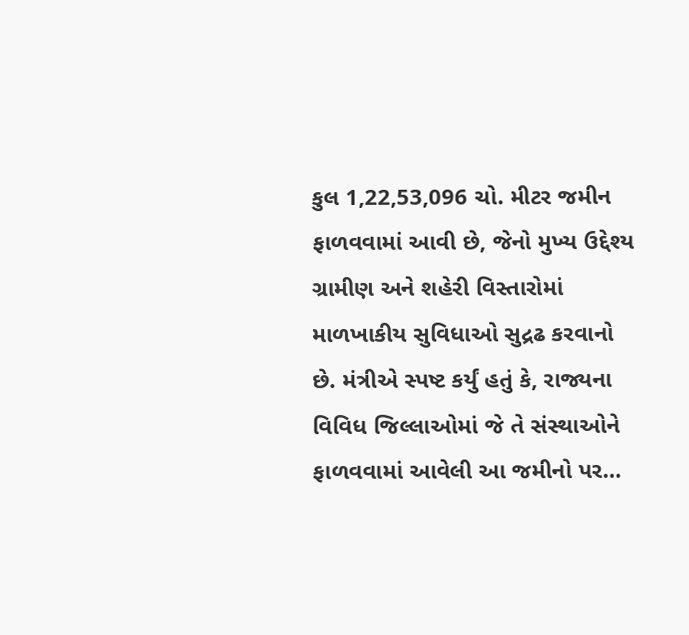કુલ 1,22,53,096 ચો. મીટર જમીન ફાળવવામાં આવી છે, જેનો મુખ્ય ઉદ્દેશ્ય ગ્રામીણ અને શહેરી વિસ્તારોમાં માળખાકીય સુવિધાઓ સુદ્રઢ કરવાનો છે. મંત્રીએ સ્પષ્ટ કર્યું હતું કે, રાજ્યના વિવિધ જિલ્લાઓમાં જે તે સંસ્થાઓને ફાળવવામાં આવેલી આ જમીનો પર…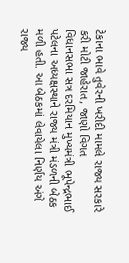ટેકાના ભાવે તુવેરની ખરીદી મામલે રાજ્ય સરકારે કરી મોટી જાહેરાત, જાણો વિગત
વિધાનસભા સત્ર દરમિયાન મુખ્યમંત્રી ભૂપેન્દ્રભાઈ પટેલના અધ્યક્ષસ્થાને રાજ્ય મંત્રી મંડળની બેઠક મળી હતી. આ બેઠકમાં લેવાયેલા નિર્ણય અંગે રાજ્ય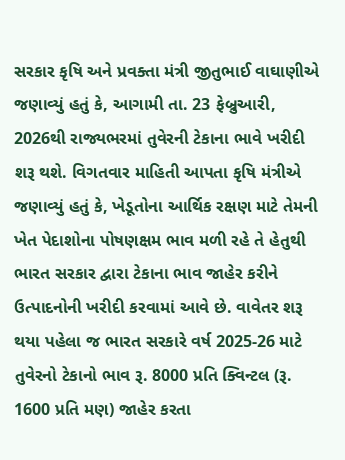સરકાર કૃષિ અને પ્રવક્તા મંત્રી જીતુભાઈ વાઘાણીએ જણાવ્યું હતું કે, આગામી તા. 23 ફેબ્રુઆરી, 2026થી રાજ્યભરમાં તુવેરની ટેકાના ભાવે ખરીદી શરૂ થશે. વિગતવાર માહિતી આપતા કૃષિ મંત્રીએ જણાવ્યું હતું કે, ખેડૂતોના આર્થિક રક્ષણ માટે તેમની ખેત પેદાશોના પોષણક્ષમ ભાવ મળી રહે તે હેતુથી ભારત સરકાર દ્વારા ટેકાના ભાવ જાહેર કરીને ઉત્પાદનોની ખરીદી કરવામાં આવે છે. વાવેતર શરૂ થયા પહેલા જ ભારત સરકારે વર્ષ 2025-26 માટે તુવેરનો ટેકાનો ભાવ રૂ. 8000 પ્રતિ ક્વિન્ટલ (રૂ. 1600 પ્રતિ મણ) જાહેર કરતા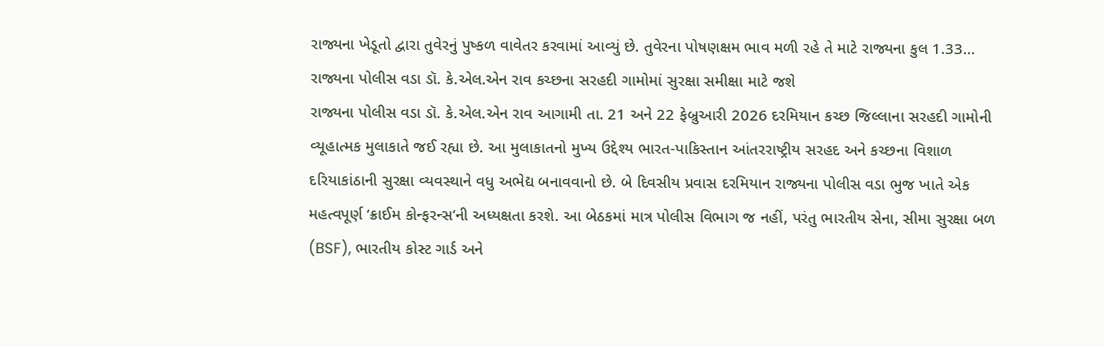રાજ્યના ખેડૂતો દ્વારા તુવેરનું પુષ્કળ વાવેતર કરવામાં આવ્યું છે. તુવેરના પોષણક્ષમ ભાવ મળી રહે તે માટે રાજ્યના કુલ 1.33…
રાજ્યના પોલીસ વડા ડૉ. કે.એલ.એન રાવ કચ્છના સરહદી ગામોમાં સુરક્ષા સમીક્ષા માટે જશે
રાજ્યના પોલીસ વડા ડૉ. કે.એલ.એન રાવ આગામી તા. 21 અને 22 ફેબ્રુઆરી 2026 દરમિયાન કચ્છ જિલ્લાના સરહદી ગામોની વ્યૂહાત્મક મુલાકાતે જઈ રહ્યા છે. આ મુલાકાતનો મુખ્ય ઉદ્દેશ્ય ભારત-પાકિસ્તાન આંતરરાષ્ટ્રીય સરહદ અને કચ્છના વિશાળ દરિયાકાંઠાની સુરક્ષા વ્યવસ્થાને વધુ અભેદ્ય બનાવવાનો છે. બે દિવસીય પ્રવાસ દરમિયાન રાજ્યના પોલીસ વડા ભુજ ખાતે એક મહત્વપૂર્ણ ‘ક્રાઈમ કોન્ફરન્સ’ની અધ્યક્ષતા કરશે. આ બેઠકમાં માત્ર પોલીસ વિભાગ જ નહીં, પરંતુ ભારતીય સેના, સીમા સુરક્ષા બળ (BSF), ભારતીય કોસ્ટ ગાર્ડ અને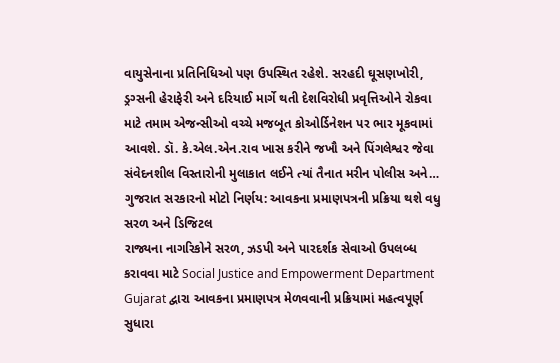વાયુસેનાના પ્રતિનિધિઓ પણ ઉપસ્થિત રહેશે. સરહદી ઘૂસણખોરી, ડ્રગ્સની હેરાફેરી અને દરિયાઈ માર્ગે થતી દેશવિરોધી પ્રવૃત્તિઓને રોકવા માટે તમામ એજન્સીઓ વચ્ચે મજબૂત કોઓર્ડિનેશન પર ભાર મૂકવામાં આવશે. ડૉ. કે.એલ.એન.રાવ ખાસ કરીને જખૌ અને પિંગલેશ્વર જેવા સંવેદનશીલ વિસ્તારોની મુલાકાત લઈને ત્યાં તૈનાત મરીન પોલીસ અને…
ગુજરાત સરકારનો મોટો નિર્ણય: આવકના પ્રમાણપત્રની પ્રક્રિયા થશે વધુ સરળ અને ડિજિટલ
રાજ્યના નાગરિકોને સરળ, ઝડપી અને પારદર્શક સેવાઓ ઉપલબ્ધ કરાવવા માટે Social Justice and Empowerment Department Gujarat દ્વારા આવકના પ્રમાણપત્ર મેળવવાની પ્રક્રિયામાં મહત્વપૂર્ણ સુધારા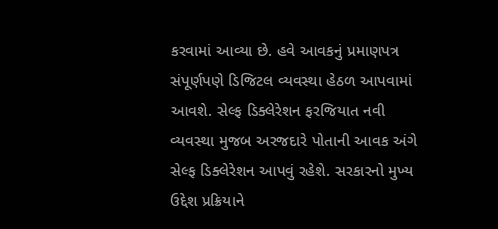કરવામાં આવ્યા છે. હવે આવકનું પ્રમાણપત્ર સંપૂર્ણપણે ડિજિટલ વ્યવસ્થા હેઠળ આપવામાં આવશે. સેલ્ફ ડિક્લેરેશન ફરજિયાત નવી વ્યવસ્થા મુજબ અરજદારે પોતાની આવક અંગે સેલ્ફ ડિક્લેરેશન આપવું રહેશે. સરકારનો મુખ્ય ઉદ્દેશ પ્રક્રિયાને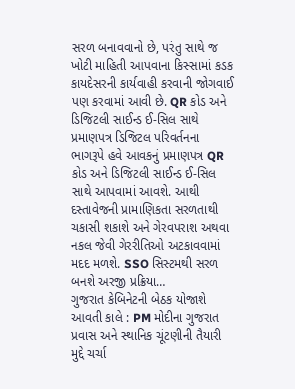સરળ બનાવવાનો છે, પરંતુ સાથે જ ખોટી માહિતી આપવાના કિસ્સામાં કડક કાયદેસરની કાર્યવાહી કરવાની જોગવાઈ પણ કરવામાં આવી છે. QR કોડ અને ડિજિટલી સાઈન્ડ ઈ-સિલ સાથે પ્રમાણપત્ર ડિજિટલ પરિવર્તનના ભાગરૂપે હવે આવકનું પ્રમાણપત્ર QR કોડ અને ડિજિટલી સાઈન્ડ ઈ-સિલ સાથે આપવામાં આવશે. આથી દસ્તાવેજની પ્રામાણિકતા સરળતાથી ચકાસી શકાશે અને ગેરવપરાશ અથવા નકલ જેવી ગેરરીતિઓ અટકાવવામાં મદદ મળશે. SSO સિસ્ટમથી સરળ બનશે અરજી પ્રક્રિયા…
ગુજરાત કેબિનેટની બેઠક યોજાશે આવતી કાલે : PM મોદીના ગુજરાત પ્રવાસ અને સ્થાનિક ચૂંટણીની તૈયારી મુદ્દે ચર્ચા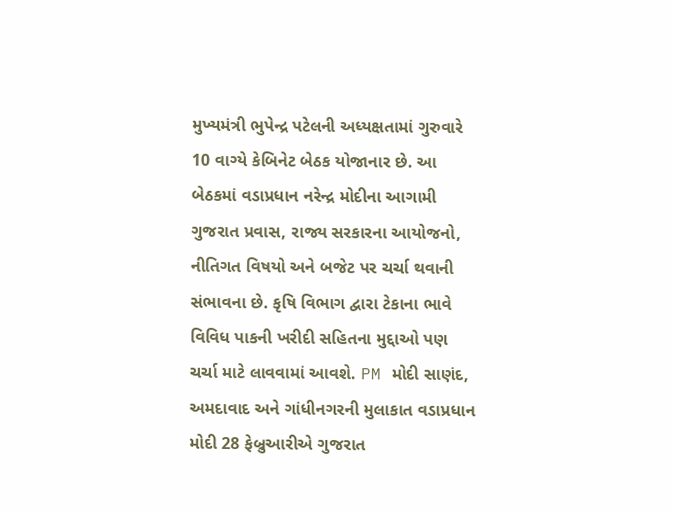મુખ્યમંત્રી ભુપેન્દ્ર પટેલની અધ્યક્ષતામાં ગુરુવારે 10 વાગ્યે કેબિનેટ બેઠક યોજાનાર છે. આ બેઠકમાં વડાપ્રધાન નરેન્દ્ર મોદીના આગામી ગુજરાત પ્રવાસ, રાજ્ય સરકારના આયોજનો, નીતિગત વિષયો અને બજેટ પર ચર્ચા થવાની સંભાવના છે. કૃષિ વિભાગ દ્વારા ટેકાના ભાવે વિવિધ પાકની ખરીદી સહિતના મુદ્દાઓ પણ ચર્ચા માટે લાવવામાં આવશે. PM મોદી સાણંદ, અમદાવાદ અને ગાંધીનગરની મુલાકાત વડાપ્રધાન મોદી 28 ફેબ્રુઆરીએ ગુજરાત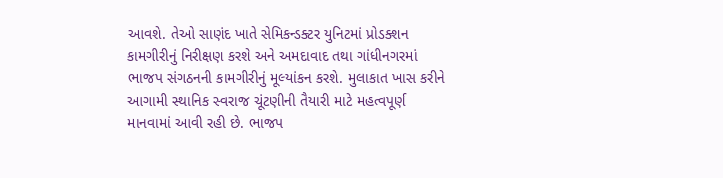આવશે. તેઓ સાણંદ ખાતે સેમિકન્ડક્ટર યુનિટમાં પ્રોડક્શન કામગીરીનું નિરીક્ષણ કરશે અને અમદાવાદ તથા ગાંધીનગરમાં ભાજપ સંગઠનની કામગીરીનું મૂલ્યાંકન કરશે. મુલાકાત ખાસ કરીને આગામી સ્થાનિક સ્વરાજ ચૂંટણીની તૈયારી માટે મહત્વપૂર્ણ માનવામાં આવી રહી છે. ભાજપ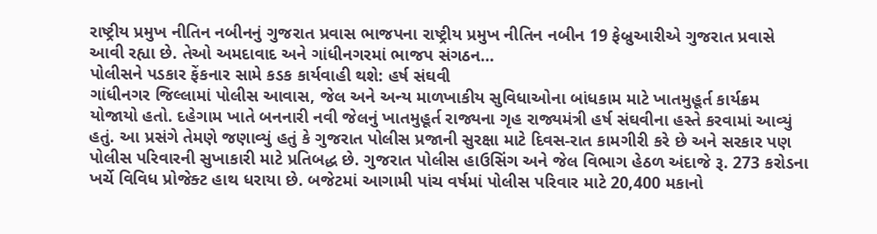રાષ્ટ્રીય પ્રમુખ નીતિન નબીનનું ગુજરાત પ્રવાસ ભાજપના રાષ્ટ્રીય પ્રમુખ નીતિન નબીન 19 ફેબ્રુઆરીએ ગુજરાત પ્રવાસે આવી રહ્યા છે. તેઓ અમદાવાદ અને ગાંધીનગરમાં ભાજપ સંગઠન…
પોલીસને પડકાર ફેંકનાર સામે કડક કાર્યવાહી થશે: હર્ષ સંઘવી
ગાંધીનગર જિલ્લામાં પોલીસ આવાસ, જેલ અને અન્ય માળખાકીય સુવિધાઓના બાંધકામ માટે ખાતમુહૂર્ત કાર્યક્રમ યોજાયો હતો. દહેગામ ખાતે બનનારી નવી જેલનું ખાતમુહૂર્ત રાજ્યના ગૃહ રાજ્યમંત્રી હર્ષ સંઘવીના હસ્તે કરવામાં આવ્યું હતું. આ પ્રસંગે તેમણે જણાવ્યું હતું કે ગુજરાત પોલીસ પ્રજાની સુરક્ષા માટે દિવસ-રાત કામગીરી કરે છે અને સરકાર પણ પોલીસ પરિવારની સુખાકારી માટે પ્રતિબદ્ધ છે. ગુજરાત પોલીસ હાઉસિંગ અને જેલ વિભાગ હેઠળ અંદાજે રૂ. 273 કરોડના ખર્ચે વિવિધ પ્રોજેક્ટ હાથ ધરાયા છે. બજેટમાં આગામી પાંચ વર્ષમાં પોલીસ પરિવાર માટે 20,400 મકાનો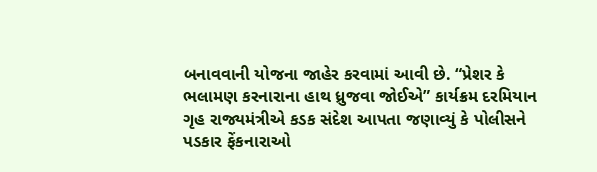બનાવવાની યોજના જાહેર કરવામાં આવી છે. “પ્રેશર કે ભલામણ કરનારાના હાથ ધ્રુજવા જોઈએ” કાર્યક્રમ દરમિયાન ગૃહ રાજ્યમંત્રીએ કડક સંદેશ આપતા જણાવ્યું કે પોલીસને પડકાર ફેંકનારાઓ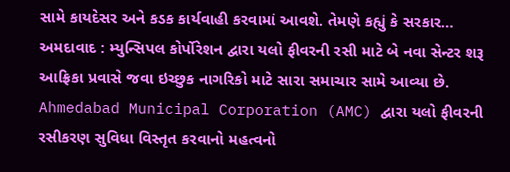સામે કાયદેસર અને કડક કાર્યવાહી કરવામાં આવશે. તેમણે કહ્યું કે સરકાર…
અમદાવાદ : મ્યુન્સિપલ કોર્પોરેશન દ્વારા યલો ફીવરની રસી માટે બે નવા સેન્ટર શરૂ
આફ્રિકા પ્રવાસે જવા ઇચ્છુક નાગરિકો માટે સારા સમાચાર સામે આવ્યા છે. Ahmedabad Municipal Corporation (AMC) દ્વારા યલો ફીવરની રસીકરણ સુવિધા વિસ્તૃત કરવાનો મહત્વનો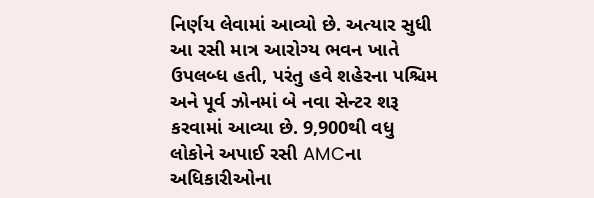નિર્ણય લેવામાં આવ્યો છે. અત્યાર સુધી આ રસી માત્ર આરોગ્ય ભવન ખાતે ઉપલબ્ધ હતી, પરંતુ હવે શહેરના પશ્ચિમ અને પૂર્વ ઝોનમાં બે નવા સેન્ટર શરૂ કરવામાં આવ્યા છે. 9,900થી વધુ લોકોને અપાઈ રસી AMCના અધિકારીઓના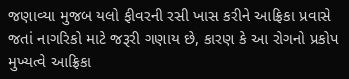જણાવ્યા મુજબ યલો ફીવરની રસી ખાસ કરીને આફ્રિકા પ્રવાસે જતાં નાગરિકો માટે જરૂરી ગણાય છે, કારણ કે આ રોગનો પ્રકોપ મુખ્યત્વે આફ્રિકા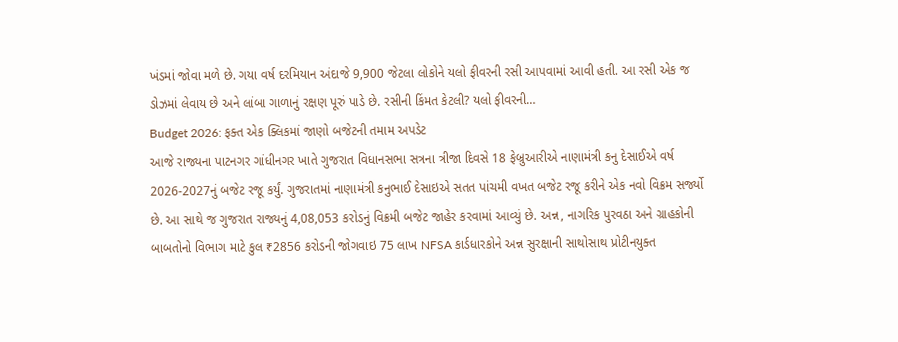ખંડમાં જોવા મળે છે. ગયા વર્ષ દરમિયાન અંદાજે 9,900 જેટલા લોકોને યલો ફીવરની રસી આપવામાં આવી હતી. આ રસી એક જ ડોઝમાં લેવાય છે અને લાંબા ગાળાનું રક્ષણ પૂરું પાડે છે. રસીની કિંમત કેટલી? યલો ફીવરની…
Budget 2026: ફક્ત એક ક્લિકમાં જાણો બજેટની તમામ અપડેટ
આજે રાજ્યના પાટનગર ગાંધીનગર ખાતે ગુજરાત વિધાનસભા સત્રના ત્રીજા દિવસે 18 ફેબ્રુઆરીએ નાણામંત્રી કનુ દેસાઈએ વર્ષ 2026-2027નું બજેટ રજૂ કર્યું. ગુજરાતમાં નાણામંત્રી કનુભાઈ દેસાઇએ સતત પાંચમી વખત બજેટ રજૂ કરીને એક નવો વિક્રમ સર્જ્યો છે. આ સાથે જ ગુજરાત રાજ્યનું 4,08,053 કરોડનું વિક્રમી બજેટ જાહેર કરવામાં આવ્યું છે. અન્ન, નાગરિક પુરવઠા અને ગ્રાહકોની બાબતોનો વિભાગ માટે કુલ ₹2856 કરોડની જોગવાઇ 75 લાખ NFSA કાર્ડધારકોને અન્ન સુરક્ષાની સાથોસાથ પ્રોટીનયુક્ત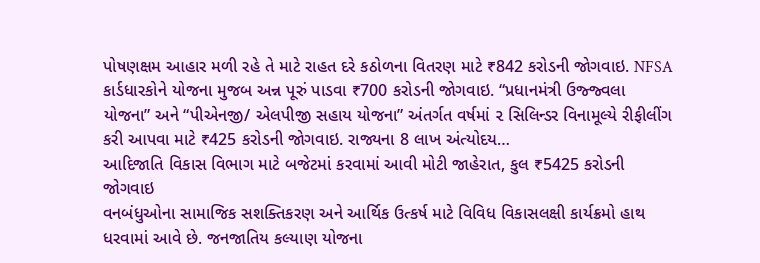પોષણક્ષમ આહાર મળી રહે તે માટે રાહત દરે કઠોળના વિતરણ માટે ₹842 કરોડની જોગવાઇ. NFSA કાર્ડધારકોને યોજના મુજબ અન્ન પૂરું પાડવા ₹700 કરોડની જોગવાઇ. “પ્રધાનમંત્રી ઉજ્જ્વલા યોજના” અને “પીએનજી/ એલપીજી સહાય યોજના” અંતર્ગત વર્ષમાં ૨ સિલિન્ડર વિનામૂલ્યે રીફીલીંગ કરી આપવા માટે ₹425 કરોડની જોગવાઇ. રાજ્યના 8 લાખ અંત્યોદય…
આદિજાતિ વિકાસ વિભાગ માટે બજેટમાં કરવામાં આવી મોટી જાહેરાત, કુલ ₹5425 કરોડની જોગવાઇ
વનબંધુઓના સામાજિક સશક્તિકરણ અને આર્થિક ઉત્કર્ષ માટે વિવિધ વિકાસલક્ષી કાર્યક્રમો હાથ ધરવામાં આવે છે. જનજાતિય કલ્યાણ યોજના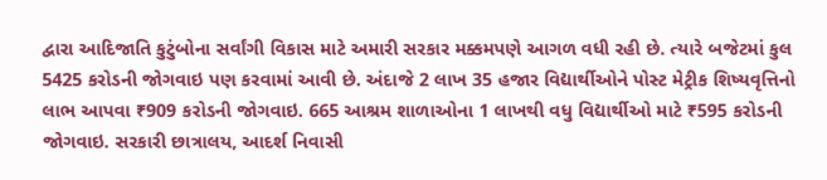દ્વારા આદિજાતિ કુટુંબોના સર્વાંગી વિકાસ માટે અમારી સરકાર મક્કમપણે આગળ વધી રહી છે. ત્યારે બજેટમાં કુલ 5425 કરોડની જોગવાઇ પણ કરવામાં આવી છે. અંદાજે 2 લાખ 35 હજાર વિદ્યાર્થીઓને પોસ્ટ મેટ્રીક શિષ્યવૃત્તિનો લાભ આપવા ₹909 કરોડની જોગવાઇ. 665 આશ્રમ શાળાઓના 1 લાખથી વધુ વિદ્યાર્થીઓ માટે ₹595 કરોડની જોગવાઇ. સરકારી છાત્રાલય, આદર્શ નિવાસી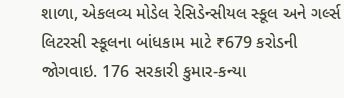શાળા, એકલવ્ય મોડેલ રેસિડેન્સીયલ સ્કૂલ અને ગર્લ્સ લિટરસી સ્કૂલના બાંધકામ માટે ₹679 કરોડની જોગવાઇ. 176 સરકારી કુમાર-કન્યા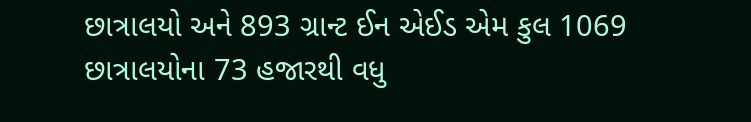છાત્રાલયો અને 893 ગ્રાન્ટ ઈન એઈડ એમ કુલ 1069 છાત્રાલયોના 73 હજારથી વધુ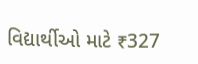વિદ્યાર્થીઓ માટે ₹327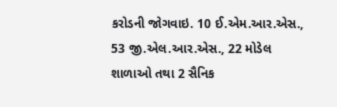કરોડની જોગવાઇ. 10 ઈ.એમ.આર.એસ., 53 જી.એલ.આર.એસ., 22 મોડેલ શાળાઓ તથા 2 સૈનિક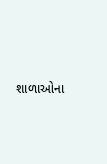શાળાઓના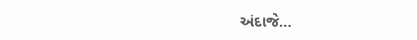અંદાજે…